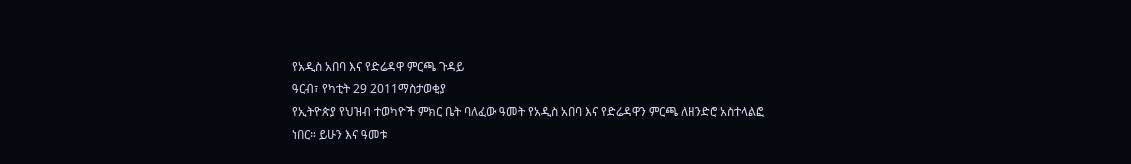የአዲስ አበባ እና የድሬዳዋ ምርጫ ጉዳይ
ዓርብ፣ የካቲት 29 2011ማስታወቂያ
የኢትዮጵያ የህዝብ ተወካዮች ምክር ቤት ባለፈው ዓመት የአዲስ አበባ እና የድሬዳዋን ምርጫ ለዘንድሮ አስተላልፎ ነበር። ይሁን እና ዓመቱ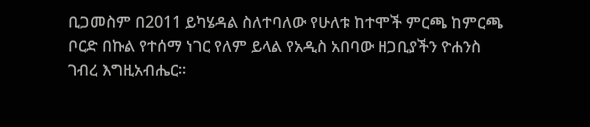ቢጋመስም በ2011 ይካሄዳል ስለተባለው የሁለቱ ከተሞች ምርጫ ከምርጫ ቦርድ በኩል የተሰማ ነገር የለም ይላል የአዲስ አበባው ዘጋቢያችን ዮሐንስ ገብረ እግዚአብሔር።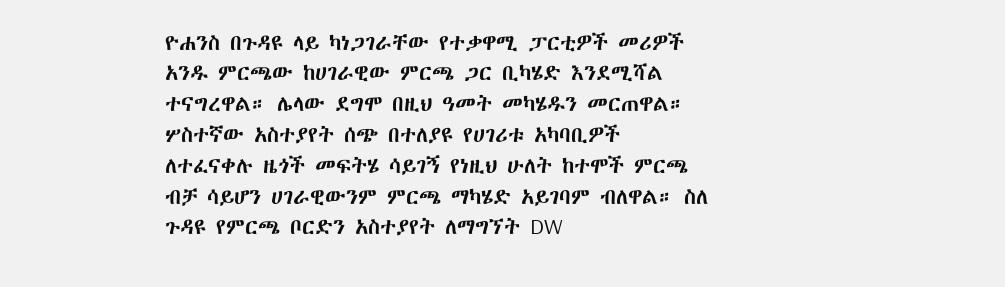ዮሐንስ በጉዳዩ ላይ ካነጋገራቸው የተቃዋሚ ፓርቲዎች መሪዎች አንዱ ምርጫው ከሀገራዊው ምርጫ ጋር ቢካሄድ እንደሚሻል ተናግረዋል። ሌላው ደግሞ በዚህ ዓመት መካሄዱን መርጠዋል። ሦስተኛው አስተያየት ሰጭ በተለያዩ የሀገሪቱ አካባቢዎች ለተፈናቀሉ ዜጎች መፍትሄ ሳይገኝ የነዚህ ሁለት ከተሞች ምርጫ ብቻ ሳይሆን ሀገራዊውንም ምርጫ ማካሄድ አይገባም ብለዋል። ስለ ጉዳዩ የምርጫ ቦርድን አስተያየት ለማግኘት DW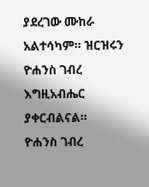ያደረገው ሙከራ አልተሳካም። ዝርዝሩን ዮሐንስ ገብረ እግዚአብሔር ያቀርብልናል።
ዮሐንስ ገብረ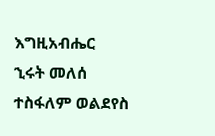እግዚአብሔር
ኂሩት መለሰ
ተስፋለም ወልደየስ